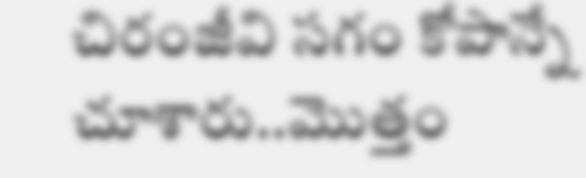చిరంజీవి సగం కోపాన్నే చూశారు..మొత్తం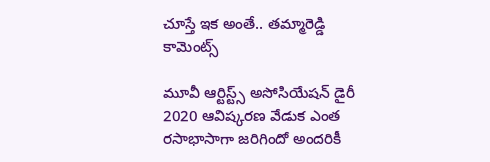చూస్తే ఇక అంతే.. తమ్మారెడ్డి కామెంట్స్

మూవీ ఆర్టిస్ట్స్ అసోసియేషన్ డైరీ 2020 ఆవిష్కరణ వేడుక ఎంత రసాభాసాగా జరిగిందో అందరికీ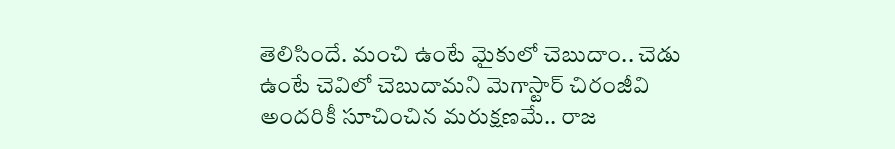తెలిసిందే. మంచి ఉంటే మైకులో చెబుదాం.. చెడు ఉంటే చెవిలో చెబుదామని మెగాస్టార్ చిరంజీవి అందరికీ సూచించిన మరుక్షణమే.. రాజ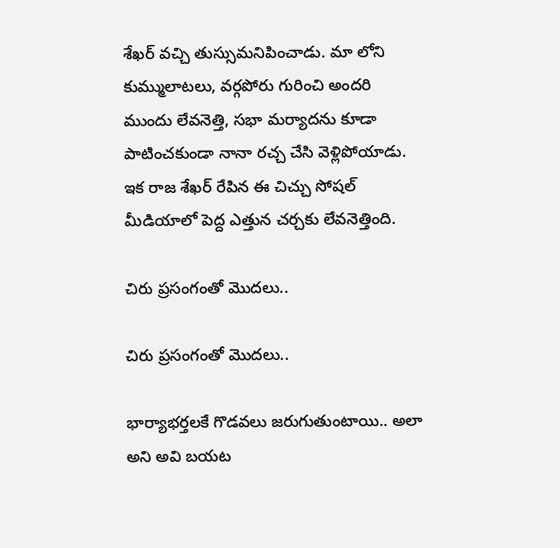శేఖర్ వచ్చి తుస్సుమనిపించాడు. మా లోని కుమ్ములాటలు, వర్గపోరు గురించి అందరి ముందు లేవనెత్తి, సభా మర్యాదను కూడా పాటించకుండా నానా రచ్చ చేసి వెళ్లిపోయాడు. ఇక రాజ శేఖర్ రేపిన ఈ చిచ్చు సోషల్ మీడియాలో పెద్ద ఎత్తున చర్చకు లేవనెత్తింది.

చిరు ప్రసంగంతో మొదలు..

చిరు ప్రసంగంతో మొదలు..

భార్యాభర్తలకే గొడవలు జరుగుతుంటాయి.. అలా అని అవి బయట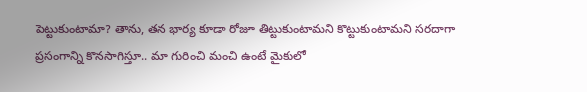పెట్టుకుంటామా? తాను, తన భార్య కూడా రోజూ తిట్టుకుంటామని కొట్టుకుంటామని సరదాగా ప్రసంగాన్ని కొనసాగిస్తూ.. మా గురించి మంచి ఉంటే మైకులో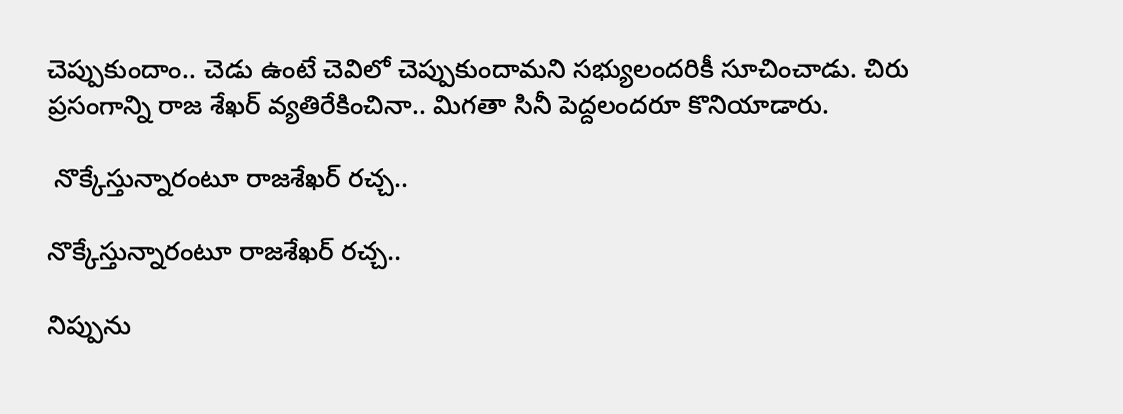చెప్పుకుందాం.. చెడు ఉంటే చెవిలో చెప్పుకుందామని సభ్యులందరికీ సూచించాడు. చిరు ప్రసంగాన్ని రాజ శేఖర్ వ్యతిరేకించినా.. మిగతా సినీ పెద్దలందరూ కొనియాడారు.

 నొక్కేస్తున్నారంటూ రాజశేఖర్ రచ్చ..

నొక్కేస్తున్నారంటూ రాజశేఖర్ రచ్చ..

నిప్పును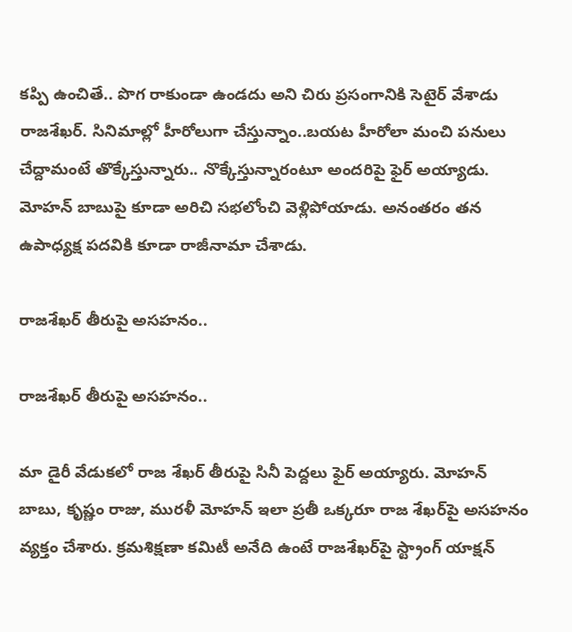కప్పి ఉంచితే.. పొగ రాకుండా ఉండదు అని చిరు ప్రసంగానికి సెటైర్ వేశాడు రాజశేఖర్. సినిమాల్లో హీరోలుగా చేస్తున్నాం..బయట హీరోలా మంచి పనులు చేద్దామంటే తొక్కేస్తున్నారు.. నొక్కేస్తున్నారంటూ అందరిపై ఫైర్ అయ్యాడు. మోహన్ బాబుపై కూడా అరిచి సభలోంచి వెళ్లిపోయాడు. అనంతరం తన ఉపాధ్యక్ష పదవికి కూడా రాజీనామా చేశాడు.

రాజశేఖర్ తీరుపై అసహనం..

రాజశేఖర్ తీరుపై అసహనం..

మా డైరీ వేడుకలో రాజ శేఖర్ తీరుపై సినీ పెద్దలు ఫైర్ అయ్యారు. మోహన్ బాబు, కృష్ణం రాజు, మురళీ మోహన్ ఇలా ప్రతీ ఒక్కరూ రాజ శేఖర్‌పై అసహనం వ్యక్తం చేశారు. క్రమశిక్షణా కమిటీ అనేది ఉంటే రాజశేఖర్‌పై స్ట్రాంగ్ యాక్షన్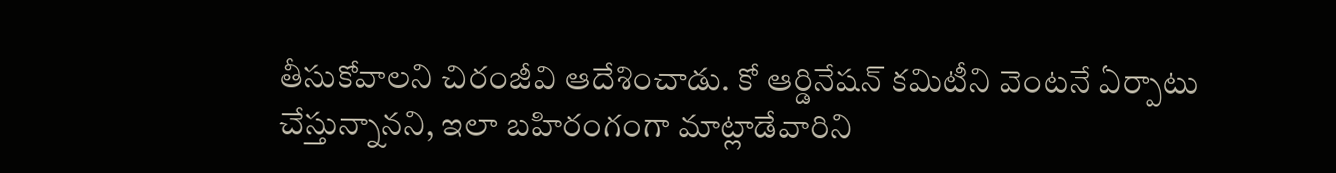తీసుకోవాలని చిరంజీవి ఆదేశించాడు. కో ఆర్డినేషన్ కమిటీని వెంటనే ఏర్పాటు చేస్తున్నానని, ఇలా బహిరంగంగా మాట్లాడేవారిని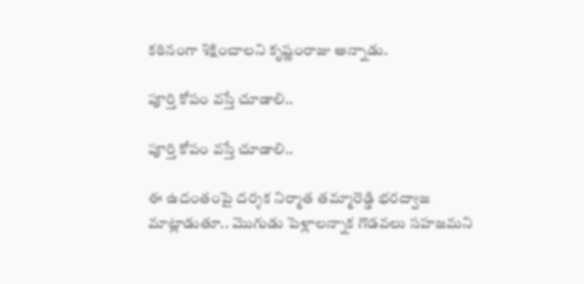కఠినంగా శిక్షించాలని కృష్ణంరాజు అన్నాడు.

పూర్తి కోపం వస్తే చూడాలి..

పూర్తి కోపం వస్తే చూడాలి..

ఈ ఉదంతంపై దర్శక నిర్మాత తమ్మారెడ్డి భరద్వాజ మాట్లాడుతూ.. మొగుడు పెళ్లాలన్నాక గొడవలు సహజమని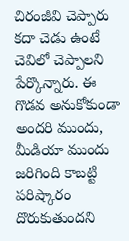చిరంజీవి చెప్పారు కదా చెడు ఉంటే చెవిలో చెప్పాలని పేర్కొన్నారు. ఈ గొడవ అనుకోకుండా అందరి ముందు, మీడియా ముందు జరిగింది కాబట్టి పరిష్కారం దొరుకుతుందని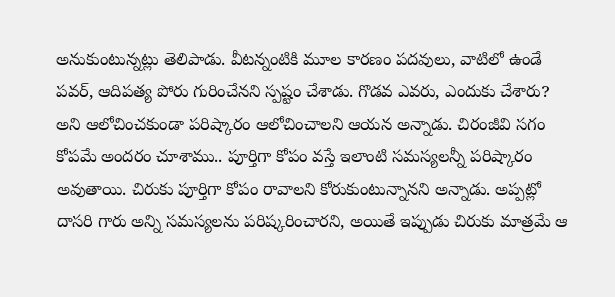అనుకుంటున్నట్లు తెలిపాడు. వీటన్నంటికి మూల కారణం పదవులు, వాటిలో ఉండే పవర్, ఆదిపత్య పోరు గురించేనని స్పష్టం చేశాడు. గొడ‌వ ఎవ‌రు, ఎందుకు చేశారు? అని ఆలోచించ‌కుండా ప‌రిష్కారం ఆలోచించాల‌ని ఆయ‌న అన్నాడు. చిరంజీవి సగం కోపమే అందరం చూశాము.. పూర్తిగా కోపం వస్తే ఇలాంటి సమస్యలన్నీ పరిష్కారం అవుతాయి. చిరుకు పూర్తిగా కోపం రావాలని కోరుకుంటున్నానని అన్నాడు. అప్పట్లో దాసరి గారు అన్ని సమస్యలను పరిష్కరించారని, అయితే ఇప్పుడు చిరుకు మాత్రమే ఆ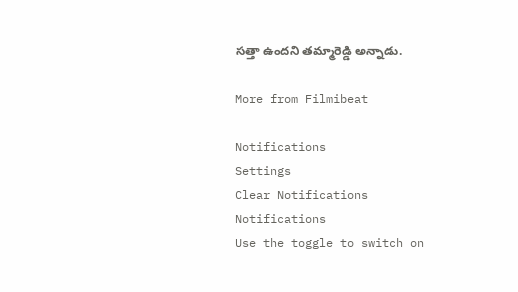సత్తా ఉందని తమ్మారెడ్డి అన్నాడు.

More from Filmibeat

Notifications
Settings
Clear Notifications
Notifications
Use the toggle to switch on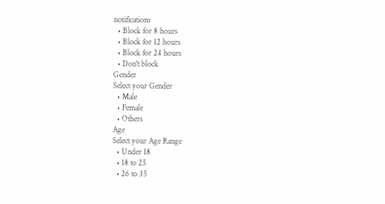notifications
  • Block for 8 hours
  • Block for 12 hours
  • Block for 24 hours
  • Don't block
Gender
Select your Gender
  • Male
  • Female
  • Others
Age
Select your Age Range
  • Under 18
  • 18 to 25
  • 26 to 35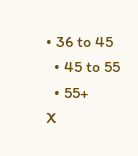• 36 to 45
  • 45 to 55
  • 55+
X